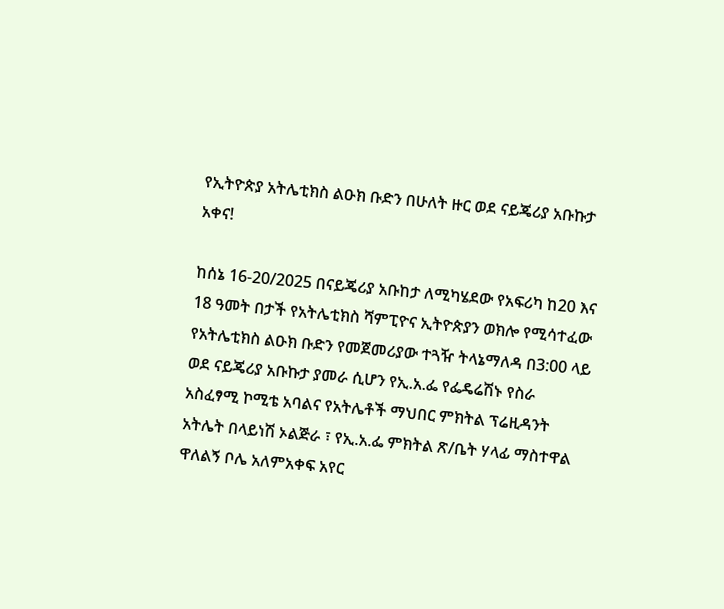የኢትዮጵያ አትሌቲክስ ልዑክ ቡድን በሁለት ዙር ወደ ናይጄሪያ አቡኩታ አቀና!

ከሰኔ 16-20/2025 በናይጄሪያ አቡከታ ለሚካሄደው የአፍሪካ ከ20 እና 18 ዓመት በታች የአትሌቲክስ ሻምፒዮና ኢትዮጵያን ወክሎ የሚሳተፈው የአትሌቲክስ ልዑክ ቡድን የመጀመሪያው ተጓዥ ትላኔማለዳ በ3:00 ላይ ወደ ናይጄሪያ አቡኩታ ያመራ ሲሆን የኢ.አ.ፌ የፌዴሬሽኑ የስራ አስፈፃሚ ኮሚቴ አባልና የአትሌቶች ማህበር ምክትል ፕሬዚዳንት አትሌት በላይነሽ ኦልጅራ ፣ የኢ.አ.ፌ ምክትል ጽ/ቤት ሃላፊ ማስተዋል ዋለልኝ ቦሌ አለምአቀፍ አየር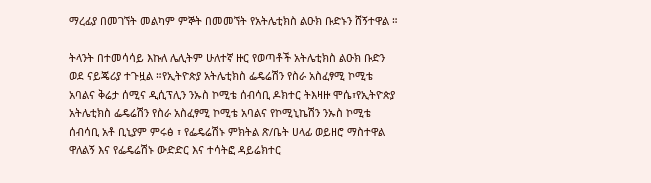ማረፊያ በመገኘት መልካም ምኞት በመመኘት የአትሌቲክስ ልዑክ ቡድኑን ሸኝተዋል ።

ትላንት በተመሳሳይ እኩለ ሌሊትም ሁለተኛ ዙር የወጣቶች አትሌቲክስ ልዑክ ቡድን ወደ ናይጄሪያ ተጉዟል ።የኢትዮጵያ አትሌቲክስ ፌዴሬሽን የስራ አስፈፃሚ ኮሚቴ አባልና ቅሬታ ሰሚና ዲሲፕሊን ንኡስ ኮሚቴ ሰብሳቢ ዶክተር ትእዛዙ ሞሴ፣የኢትዮጵያ አትሌቲክስ ፌዴሬሽን የስራ አስፈፃሚ ኮሚቴ አባልና የኮሚኒኬሽን ንኡስ ኮሚቴ ሰብሳቢ አቶ ቢኒያም ምሩፅ ፣ የፌዴሬሽኑ ምክትል ጽ/ቤት ሀላፊ ወይዘሮ ማስተዋል ዋለልኝ እና የፌዴሬሽኑ ውድድር እና ተሳትፎ ዳይሬክተር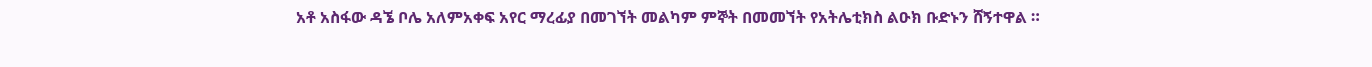አቶ አስፋው ዳኜ ቦሌ አለምአቀፍ አየር ማረፊያ በመገኘት መልካም ምኞት በመመኘት የአትሌቲክስ ልዑክ ቡድኑን ሸኝተዋል ።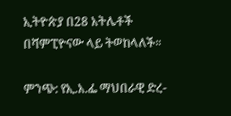ኢትዮጵያ በ28 አትሌቶች በሻምፒዮናው ላይ ትወከላለች።

ምንጭ: የኢ.አ.ፌ ማህበራዊ ድረ-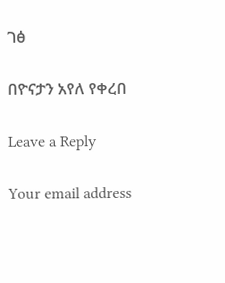ገፅ

በዮናታን አየለ የቀረበ

Leave a Reply

Your email address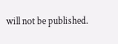will not be published.